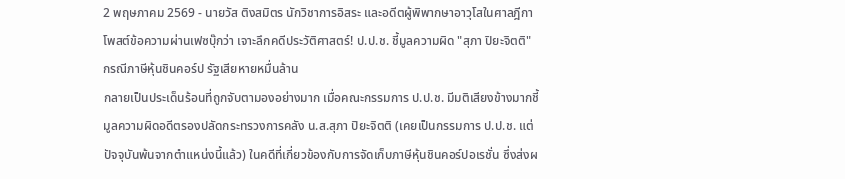2 พฤษภาคม 2569 - นายวัส ติงสมิตร นักวิชาการอิสระ และอดีตผู้พิพากษาอาวุโสในศาลฎีกา โพสต์ข้อความผ่านเฟซบุ๊กว่า เจาะลึกคดีประวัติศาสตร์! ป.ป.ช. ชี้มูลความผิด "สุภา ปิยะจิตติ" กรณีภาษีหุ้นชินคอร์ป รัฐเสียหายหมื่นล้าน
กลายเป็นประเด็นร้อนที่ถูกจับตามองอย่างมาก เมื่อคณะกรรมการ ป.ป.ช. มีมติเสียงข้างมากชี้มูลความผิดอดีตรองปลัดกระทรวงการคลัง น.ส.สุภา ปิยะจิตติ (เคยเป็นกรรมการ ป.ป.ช. แต่ปัจจุบันพ้นจากตำแหน่งนี้แล้ว) ในคดีที่เกี่ยวข้องกับการจัดเก็บภาษีหุ้นชินคอร์ปอเรชั่น ซึ่งส่งผ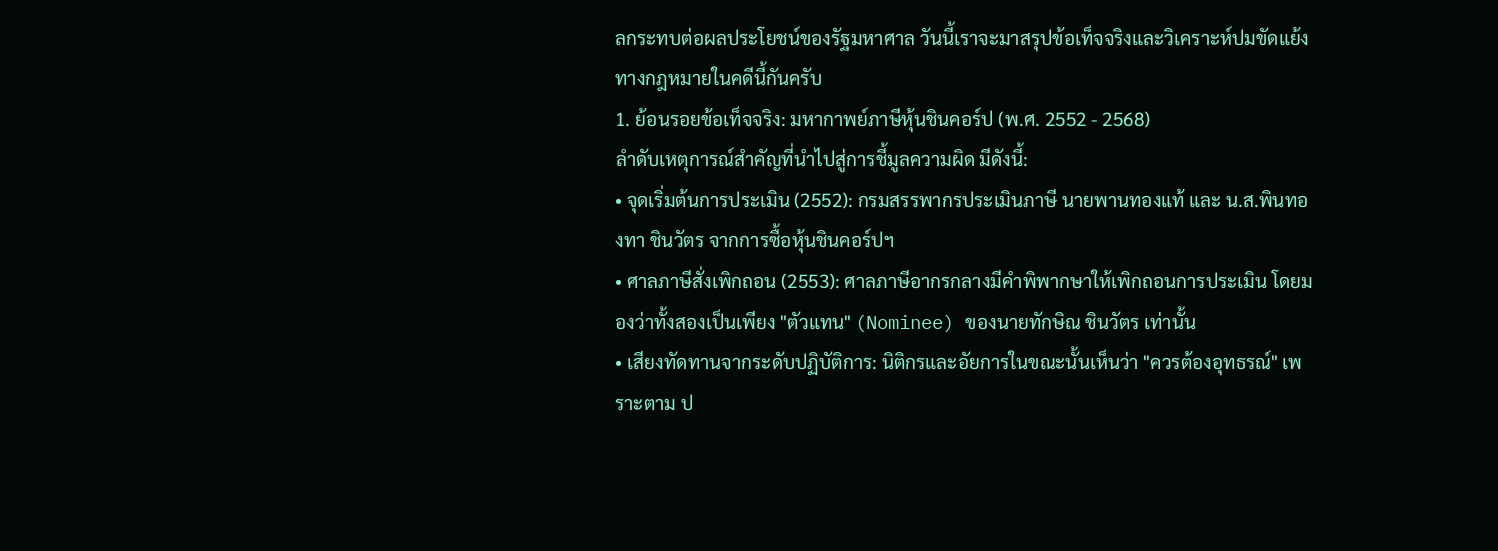ลกระทบต่อผลประโยชน์ของรัฐมหาศาล วันนี้เราจะมาสรุปข้อเท็จจริงและวิเคราะห์ปมขัดแย้งทางกฎหมายในคดีนี้กันครับ
1. ย้อนรอยข้อเท็จจริง: มหากาพย์ภาษีหุ้นชินคอร์ป (พ.ศ. 2552 - 2568)
ลำดับเหตุการณ์สำคัญที่นำไปสู่การชี้มูลความผิด มีดังนี้:
• จุดเริ่มต้นการประเมิน (2552): กรมสรรพากรประเมินภาษี นายพานทองแท้ และ น.ส.พินทองทา ชินวัตร จากการซื้อหุ้นชินคอร์ปฯ
• ศาลภาษีสั่งเพิกถอน (2553): ศาลภาษีอากรกลางมีคำพิพากษาให้เพิกถอนการประเมิน โดยมองว่าทั้งสองเป็นเพียง "ตัวแทน" (Nominee) ของนายทักษิณ ชินวัตร เท่านั้น
• เสียงทัดทานจากระดับปฏิบัติการ: นิติกรและอัยการในขณะนั้นเห็นว่า "ควรต้องอุทธรณ์" เพราะตาม ป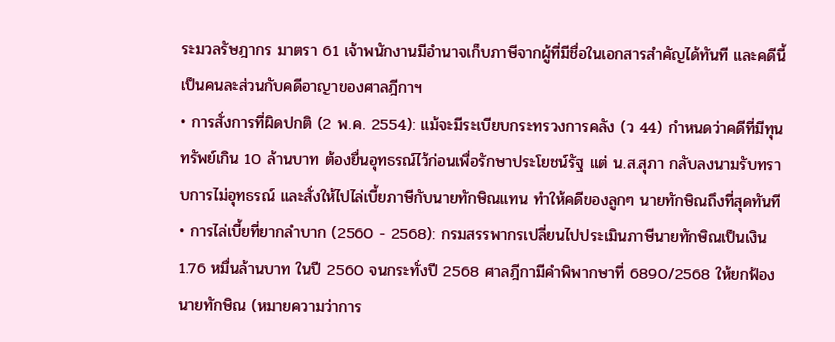ระมวลรัษฎากร มาตรา 61 เจ้าพนักงานมีอำนาจเก็บภาษีจากผู้ที่มีชื่อในเอกสารสำคัญได้ทันที และคดีนี้เป็นคนละส่วนกับคดีอาญาของศาลฎีกาฯ
• การสั่งการที่ผิดปกติ (2 พ.ค. 2554): แม้จะมีระเบียบกระทรวงการคลัง (ว 44) กำหนดว่าคดีที่มีทุนทรัพย์เกิน 10 ล้านบาท ต้องยื่นอุทธรณ์ไว้ก่อนเพื่อรักษาประโยชน์รัฐ แต่ น.ส.สุภา กลับลงนามรับทราบการไม่อุทธรณ์ และสั่งให้ไปไล่เบี้ยภาษีกับนายทักษิณแทน ทำให้คดีของลูกๆ นายทักษิณถึงที่สุดทันที
• การไล่เบี้ยที่ยากลำบาก (2560 - 2568): กรมสรรพากรเปลี่ยนไปประเมินภาษีนายทักษิณเป็นเงิน 1.76 หมื่นล้านบาท ในปี 2560 จนกระทั่งปี 2568 ศาลฎีกามีคำพิพากษาที่ 6890/2568 ให้ยกฟ้องนายทักษิณ (หมายความว่าการ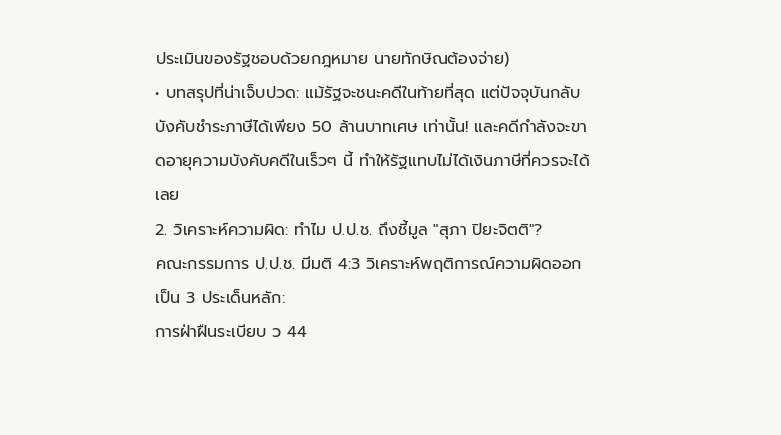ประเมินของรัฐชอบด้วยกฎหมาย นายทักษิณต้องจ่าย)
• บทสรุปที่น่าเจ็บปวด: แม้รัฐจะชนะคดีในท้ายที่สุด แต่ปัจจุบันกลับบังคับชำระภาษีได้เพียง 50 ล้านบาทเศษ เท่านั้น! และคดีกำลังจะขาดอายุความบังคับคดีในเร็วๆ นี้ ทำให้รัฐแทบไม่ได้เงินภาษีที่ควรจะได้เลย
2. วิเคราะห์ความผิด: ทำไม ป.ป.ช. ถึงชี้มูล "สุภา ปิยะจิตติ"?
คณะกรรมการ ป.ป.ช. มีมติ 4:3 วิเคราะห์พฤติการณ์ความผิดออกเป็น 3 ประเด็นหลัก:
การฝ่าฝืนระเบียบ ว 44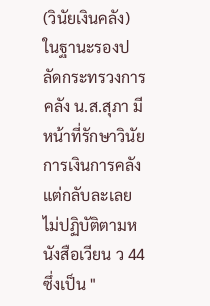(วินัยเงินคลัง) ในฐานะรองปลัดกระทรวงการคลัง น.ส.สุภา มีหน้าที่รักษาวินัยการเงินการคลัง แต่กลับละเลยไม่ปฏิบัติตามหนังสือเวียน ว 44 ซึ่งเป็น "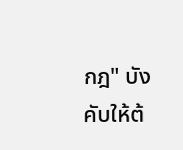กฎ" บังคับให้ต้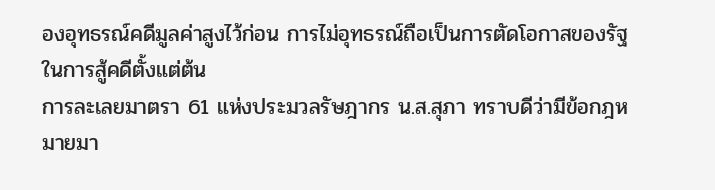องอุทธรณ์คดีมูลค่าสูงไว้ก่อน การไม่อุทธรณ์ถือเป็นการตัดโอกาสของรัฐในการสู้คดีตั้งแต่ต้น
การละเลยมาตรา 61 แห่งประมวลรัษฎากร น.ส.สุภา ทราบดีว่ามีข้อกฎหมายมา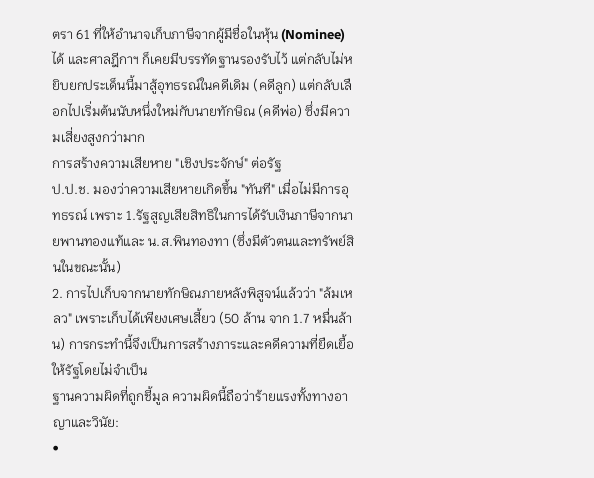ตรา 61 ที่ให้อำนาจเก็บภาษีจากผู้มีชื่อในหุ้น (Nominee) ได้ และศาลฎีกาฯ ก็เคยมีบรรทัดฐานรองรับไว้ แต่กลับไม่หยิบยกประเด็นนี้มาสู้อุทธรณ์ในคดีเดิม (คดีลูก) แต่กลับเลือกไปเริ่มต้นนับหนึ่งใหม่กับนายทักษิณ (คดีพ่อ) ซึ่งมีความเสี่ยงสูงกว่ามาก
การสร้างความเสียหาย "เชิงประจักษ์" ต่อรัฐ
ป.ป.ช. มองว่าความเสียหายเกิดขึ้น "ทันที" เมื่อไม่มีการอุทธรณ์ เพราะ 1.รัฐสูญเสียสิทธิในการได้รับเงินภาษีจากนายพานทองแท้และ น.ส.พินทองทา (ซึ่งมีตัวตนและทรัพย์สินในขณะนั้น)
2. การไปเก็บจากนายทักษิณภายหลังพิสูจน์แล้วว่า "ล้มเหลว" เพราะเก็บได้เพียงเศษเสี้ยว (50 ล้าน จาก 1.7 หมื่นล้าน) การกระทำนี้จึงเป็นการสร้างภาระและคดีความที่ยืดเยื้อให้รัฐโดยไม่จำเป็น
ฐานความผิดที่ถูกชี้มูล ความผิดนี้ถือว่าร้ายแรงทั้งทางอาญาและวินัย:
•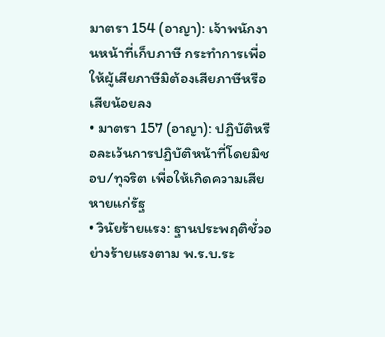มาตรา 154 (อาญา): เจ้าพนักงานหน้าที่เก็บภาษี กระทำการเพื่อให้ผู้เสียภาษีมิต้องเสียภาษีหรือเสียน้อยลง
• มาตรา 157 (อาญา): ปฏิบัติหรือละเว้นการปฏิบัติหน้าที่โดยมิชอบ/ทุจริต เพื่อให้เกิดความเสียหายแก่รัฐ
• วินัยร้ายแรง: ฐานประพฤติชั่วอย่างร้ายแรงตาม พ.ร.บ.ระ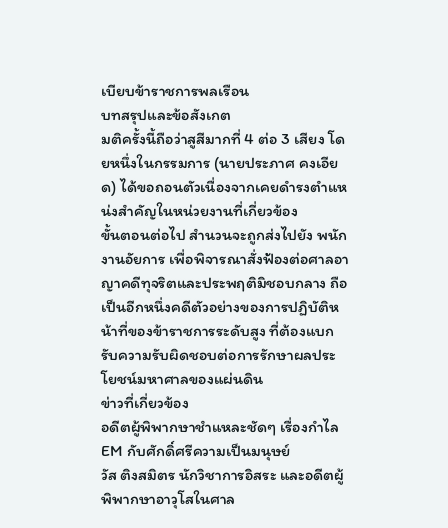เบียบข้าราชการพลเรือน
บทสรุปและข้อสังเกต
มติครั้งนี้ถือว่าสูสีมากที่ 4 ต่อ 3 เสียง โดยหนึ่งในกรรมการ (นายประภาศ คงเอียด) ได้ขอถอนตัวเนื่องจากเคยดำรงตำแหน่งสำคัญในหน่วยงานที่เกี่ยวข้อง
ขั้นตอนต่อไป สำนวนจะถูกส่งไปยัง พนักงานอัยการ เพื่อพิจารณาสั่งฟ้องต่อศาลอาญาคดีทุจริตและประพฤติมิชอบกลาง ถือเป็นอีกหนึ่งคดีตัวอย่างของการปฏิบัติหน้าที่ของข้าราชการระดับสูง ที่ต้องแบกรับความรับผิดชอบต่อการรักษาผลประโยชน์มหาศาลของแผ่นดิน
ข่าวที่เกี่ยวข้อง
อดีตผู้พิพากษาชำแหละชัดๆ เรื่องกำไล EM กับศักดิ์ศรีความเป็นมนุษย์
วัส ติงสมิตร นักวิชาการอิสระ และอดีตผู้พิพากษาอาวุโสในศาล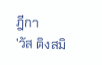ฎีกา
'วัส ติงสมิ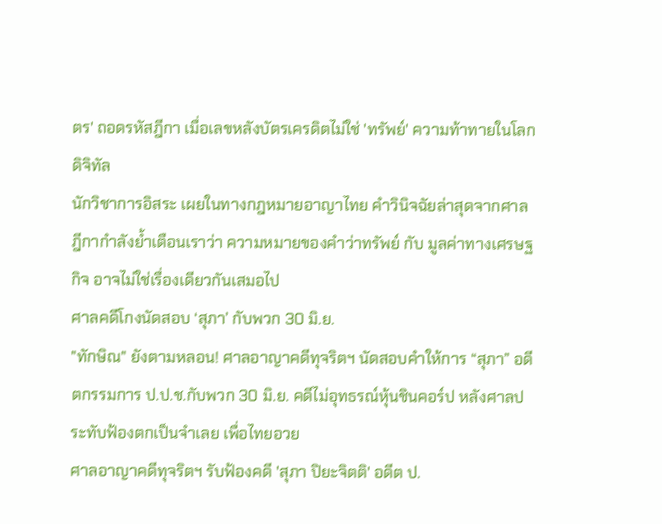ตร' ถอดรหัสฎีกา เมื่อเลขหลังบัตรเครดิตไม่ใช่ 'ทรัพย์' ความท้าทายในโลกดิจิทัล
นักวิชาการอิสระ เผยในทางกฎหมายอาญาไทย คำวินิจฉัยล่าสุดจากศาลฎีกากำลังย้ำเตือนเราว่า ความหมายของคำว่าทรัพย์ กับ มูลค่าทางเศรษฐกิจ อาจไม่ใช่เรื่องเดียวกันเสมอไป
ศาลคดีโกงนัดสอบ ‘สุภา’ กับพวก 30 มิ.ย.
"ทักษิณ" ยังตามหลอน! ศาลอาญาคดีทุจริตฯ นัดสอบคำให้การ “สุภา” อดีตกรรมการ ป.ป.ช.กับพวก 30 มิ.ย. คดีไม่อุทธรณ์หุ้นชินคอร์ป หลังศาลประทับฟ้องตกเป็นจำเลย เพื่อไทยอวย
ศาลอาญาคดีทุจริตฯ รับฟ้องคดี 'สุภา ปิยะจิตติ' อดีต ป.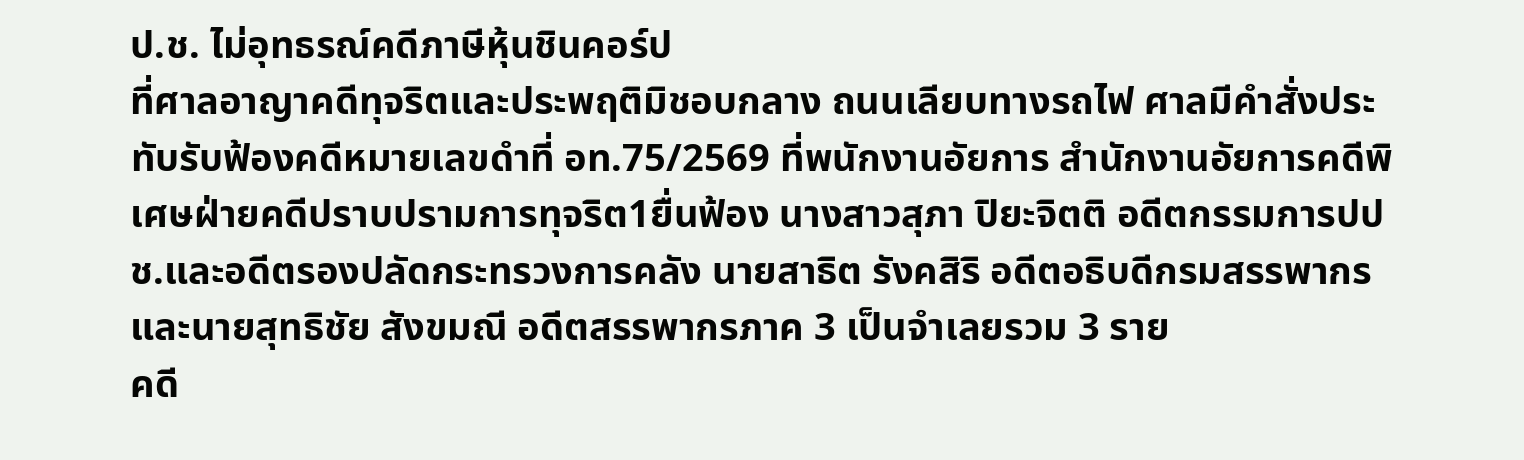ป.ช. ไม่อุทธรณ์คดีภาษีหุ้นชินคอร์ป
ที่ศาลอาญาคดีทุจริตและประพฤติมิชอบกลาง ถนนเลียบทางรถไฟ ศาลมีคำสั่งประทับรับฟ้องคดีหมายเลขดำที่ อท.75/2569 ที่พนักงานอัยการ สำนักงานอัยการคดีพิเศษฝ่ายคดีปราบปรามการทุจริต1ยื่นฟ้อง นางสาวสุภา ปิยะจิตติ อดีตกรรมการปปช.และอดีตรองปลัดกระทรวงการคลัง นายสาธิต รังคสิริ อดีตอธิบดีกรมสรรพากร และนายสุทธิชัย สังขมณี อดีตสรรพากรภาค 3 เป็นจำเลยรวม 3 ราย
คดี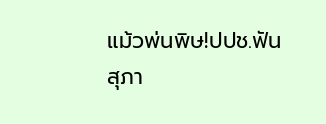แม้วพ่นพิษ!ปปช.ฟันสุภา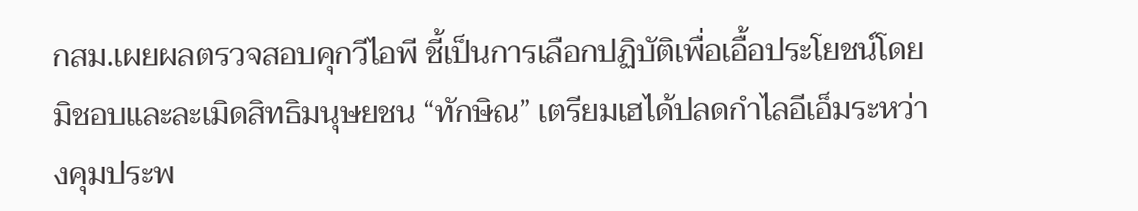กสม.เผยผลตรวจสอบคุกวีไอพี ชี้เป็นการเลือกปฏิบัติเพื่อเอื้อประโยชน์โดยมิชอบและละเมิดสิทธิมนุษยชน “ทักษิณ” เตรียมเฮได้ปลดกำไลอีเอ็มระหว่างคุมประพ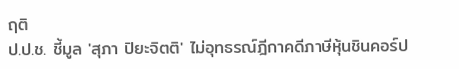ฤติ
ป.ป.ช. ชี้มูล 'สุภา ปิยะจิตติ' ไม่อุทธรณ์ฎีกาคดีภาษีหุ้นชินคอร์ป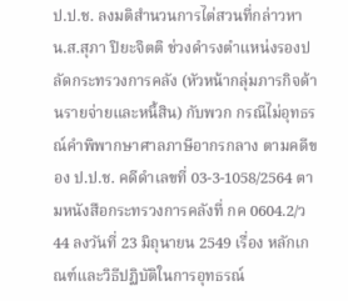ป.ป.ช. ลงมติสำนวนการไต่สวนที่กล่าวหา น.ส.สุภา ปิยะจิตติ ช่วงดำรงตำแหน่งรองปลัดกระทรวงการคลัง (หัวหน้ากลุ่มภารกิจด้านรายจ่ายและหนี้สิน) กับพวก กรณีไม่อุทธรณ์คำพิพากษาศาลภาษีอากรกลาง ตามคดีของ ป.ป.ช. คดีดำเลขที่ 03-3-1058/2564 ตามหนังสือกระทรวงการคลังที่ กค 0604.2/ว44 ลงวันที่ 23 มิถุนายน 2549 เรื่อง หลักเกณฑ์และวิธีปฏิบัติในการอุทธรณ์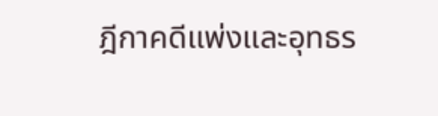ฎีกาคดีแพ่งและอุทธร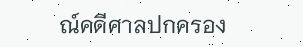ณ์คดีศาลปกครอง